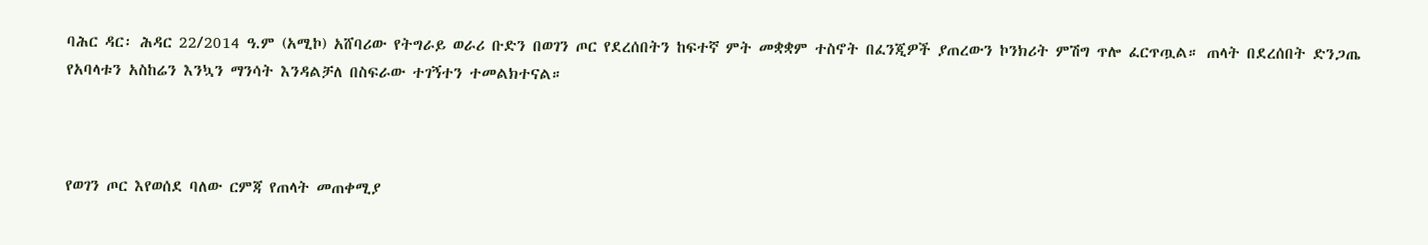ባሕር ዳር፡ ሕዳር 22/2014 ዓ.ም (አሚኮ) አሸባሪው የትግራይ ወራሪ ቡድን በወገን ጦር የደረሰበትን ከፍተኛ ምት መቋቋም ተስኖት በፈንጂዎች ያጠረውን ኮንክሪት ምሽግ ጥሎ ፈርጥጧል። ጠላት በደረሰበት ድንጋጤ የአባላቱን አስከሬን እንኳን ማንሳት እንዳልቻለ በስፍራው ተገኝተን ተመልክተናል።



የወገን ጦር እየወሰደ ባለው ርምጃ የጠላት መጠቀሚያ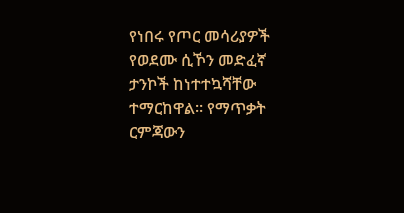የነበሩ የጦር መሳሪያዎች የወደሙ ሲኾን መድፈኛ ታንኮች ከነተተኳሻቸው ተማርከዋል። የማጥቃት ርምጃውን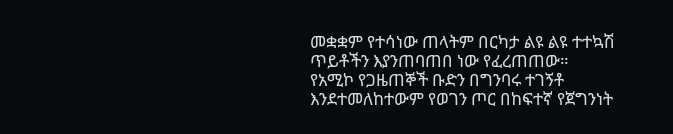መቋቋም የተሳነው ጠላትም በርካታ ልዩ ልዩ ተተኳሽ ጥይቶችን እያንጠባጠበ ነው የፈረጠጠው።
የአሚኮ የጋዜጠኞች ቡድን በግንባሩ ተገኝቶ እንደተመለከተውም የወገን ጦር በከፍተኛ የጀግንነት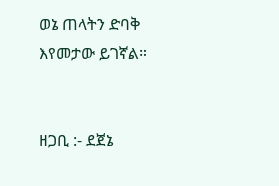ወኔ ጠላትን ድባቅ እየመታው ይገኛል።


ዘጋቢ :- ደጀኔ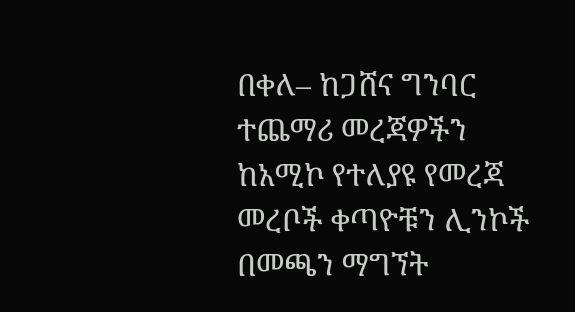በቀለ– ከጋሸና ግንባር
ተጨማሪ መረጃዎችን ከአሚኮ የተለያዩ የመረጃ መረቦች ቀጣዮቹን ሊንኮች በመጫን ማግኘት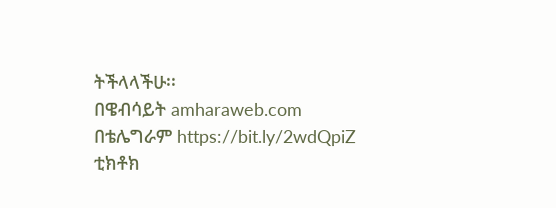ትችላላችሁ፡፡
በዌብሳይት amharaweb.com
በቴሌግራም https://bit.ly/2wdQpiZ
ቲክቶክ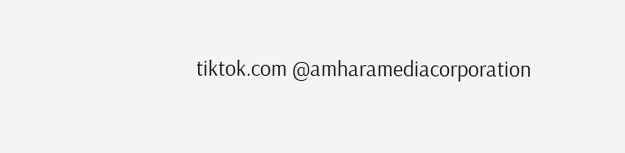tiktok.com @amharamediacorporation